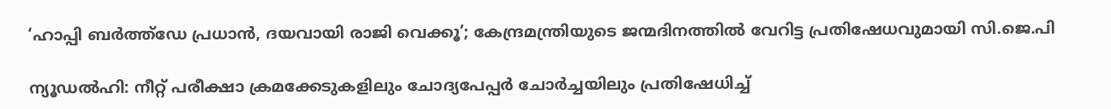‘ഹാപ്പി ബർത്ത്ഡേ പ്രധാൻ, ദയവായി രാജി വെക്കൂ’; കേന്ദ്രമന്ത്രിയുടെ ജന്മദിനത്തിൽ വേറിട്ട പ്രതിഷേധവുമായി സി.ജെ.പി

ന്യൂഡൽഹി: നീറ്റ് പരീക്ഷാ ക്രമക്കേടുകളിലും ചോദ്യപേപ്പർ ചോർച്ചയിലും പ്രതിഷേധിച്ച്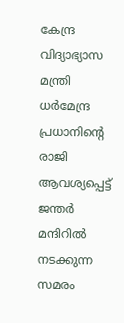കേന്ദ്ര വിദ്യാഭ്യാസ മന്ത്രി ധർമേന്ദ്ര പ്രധാനിന്റെ രാജി ആവശ്യപ്പെട്ട് ജന്തർ മന്ദിറിൽ നടക്കുന്ന സമരം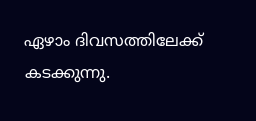ഏഴാം ദിവസത്തിലേക്ക് കടക്കുന്നു.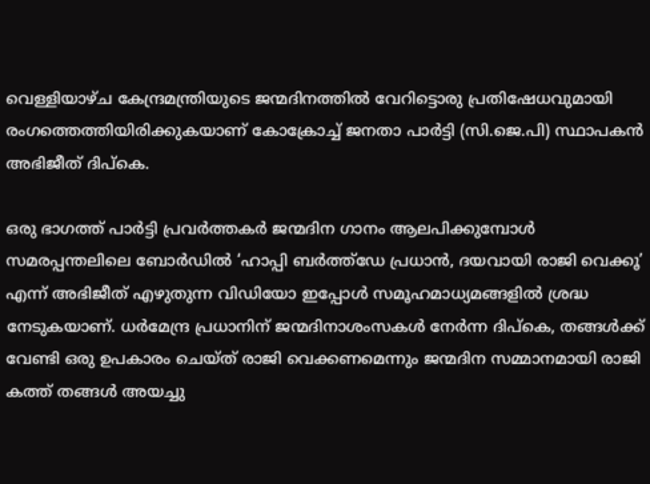വെള്ളിയാഴ്ച കേന്ദ്രമന്ത്രിയുടെ ജന്മദിനത്തിൽ വേറിട്ടൊരു പ്രതിഷേധവുമായി രംഗത്തെത്തിയിരിക്കുകയാണ് കോക്രോച്ച് ജനതാ പാർട്ടി (സി.ജെ.പി) സ്ഥാപകൻ അഭിജീത് ദിപ്കെ.

ഒരു ഭാഗത്ത് പാർട്ടി പ്രവർത്തകർ ജന്മദിന ഗാനം ആലപിക്കുമ്പോൾ സമരപ്പന്തലിലെ ബോർഡിൽ ‘ഹാപ്പി ബർത്ത്ഡേ പ്രധാൻ, ദയവായി രാജി വെക്കൂ’ എന്ന് അഭിജീത് എഴുതുന്ന വിഡിയോ ഇപ്പോൾ സമൂഹമാധ്യമങ്ങളിൽ ശ്രദ്ധ നേടുകയാണ്. ധർമേന്ദ്ര പ്രധാനിന് ജന്മദിനാശംസകൾ നേർന്ന ദിപ്കെ, തങ്ങൾക്ക് വേണ്ടി ഒരു ഉപകാരം ചെയ്ത് രാജി വെക്കണമെന്നും ജന്മദിന സമ്മാനമായി രാജി കത്ത് തങ്ങൾ അയച്ചു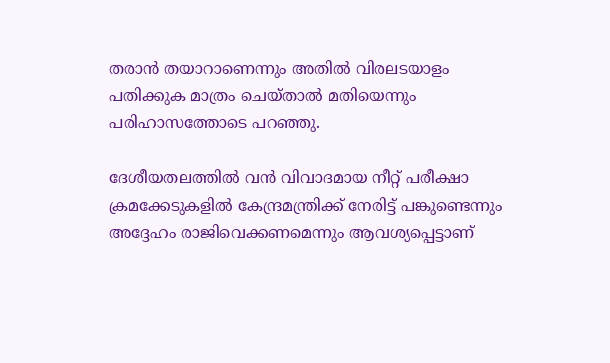തരാൻ തയാറാണെന്നും അതിൽ വിരലടയാളം പതിക്കുക മാത്രം ചെയ്താൽ മതിയെന്നും പരിഹാസത്തോടെ പറഞ്ഞു.

ദേശീയതലത്തിൽ വൻ വിവാദമായ നീറ്റ് പരീക്ഷാ ക്രമക്കേടുകളിൽ കേന്ദ്രമന്ത്രിക്ക് നേരിട്ട് പങ്കുണ്ടെന്നും അദ്ദേഹം രാജിവെക്കണമെന്നും ആവശ്യപ്പെട്ടാണ്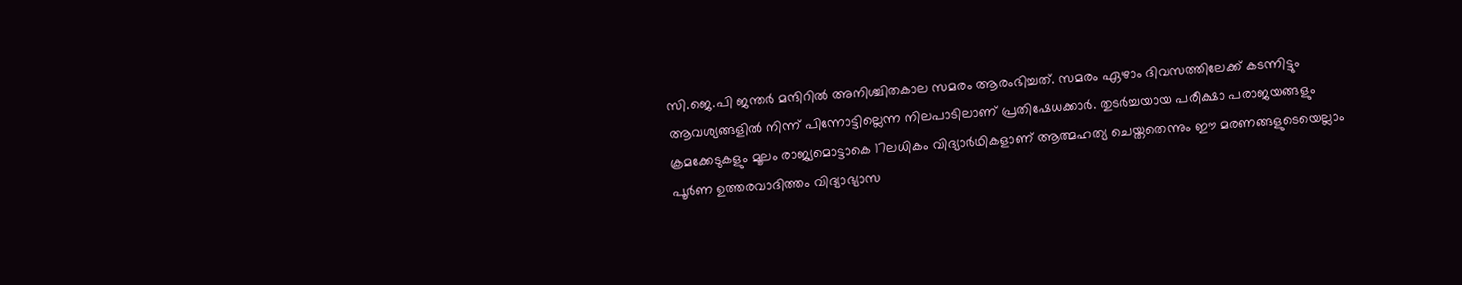സി.ജെ.പി ജന്തർ മന്ദിറിൽ അനിശ്ചിതകാല സമരം ആരംഭിച്ചത്. സമരം ഏഴാം ദിവസത്തിലേക്ക് കടന്നിട്ടും ആവശ്യങ്ങളിൽ നിന്ന് പിന്നോട്ടില്ലെന്ന നിലപാടിലാണ് പ്രതിഷേധക്കാർ. തുടർച്ചയായ പരീക്ഷാ പരാജയങ്ങളും ക്രമക്കേടുകളും മൂലം രാജ്യമൊട്ടാകെ 17ലധികം വിദ്യാർഥികളാണ് ആത്മഹത്യ ചെയ്തതെന്നും ഈ മരണങ്ങളുടെയെല്ലാം പൂർണ ഉത്തരവാദിത്തം വിദ്യാഭ്യാസ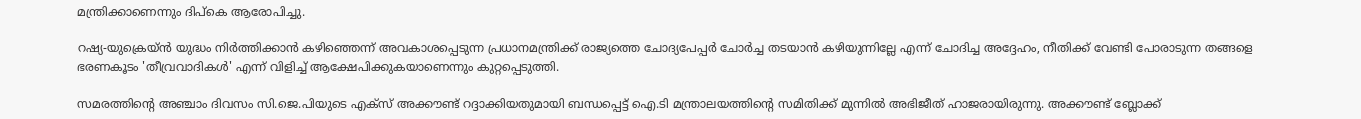മന്ത്രിക്കാണെന്നും ദിപ്കെ ആരോപിച്ചു.

റഷ്യ-യുക്രെയ്ൻ യുദ്ധം നിർത്തിക്കാൻ കഴിഞ്ഞെന്ന് അവകാശപ്പെടുന്ന പ്രധാനമന്ത്രിക്ക് രാജ്യത്തെ ചോദ്യപേപ്പർ ചോർച്ച തടയാൻ കഴിയുന്നില്ലേ എന്ന് ചോദിച്ച അദ്ദേഹം, നീതിക്ക് വേണ്ടി പോരാടുന്ന തങ്ങളെ ഭരണകൂടം 'തീവ്രവാദികൾ' എന്ന് വിളിച്ച് ആക്ഷേപിക്കുകയാണെന്നും കുറ്റപ്പെടുത്തി.

സമരത്തിന്റെ അഞ്ചാം ദിവസം സി.ജെ.പിയുടെ എക്സ് അക്കൗണ്ട് റദ്ദാക്കിയതുമായി ബന്ധപ്പെട്ട് ഐ.ടി മന്ത്രാലയത്തിന്റെ സമിതിക്ക് മുന്നിൽ അഭിജീത് ഹാജരായിരുന്നു. അക്കൗണ്ട് ബ്ലോക്ക്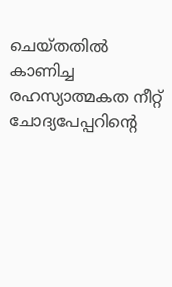ചെയ്തതിൽ കാണിച്ച രഹസ്യാത്മകത നീറ്റ് ചോദ്യപേപ്പറിന്റെ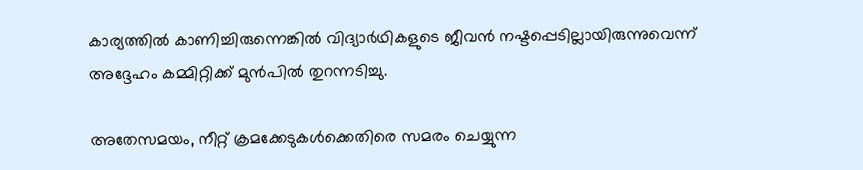കാര്യത്തിൽ കാണിച്ചിരുന്നെങ്കിൽ വിദ്യാർഥികളുടെ ജീവൻ നഷ്ടപ്പെടില്ലായിരുന്നുവെന്ന് അദ്ദേഹം കമ്മിറ്റിക്ക് മുൻപിൽ തുറന്നടിച്ചു.

അതേസമയം, നീറ്റ് ക്രമക്കേടുകൾക്കെതിരെ സമരം ചെയ്യുന്ന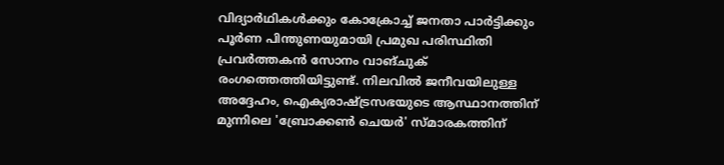വിദ്യാർഥികൾക്കും കോക്രോച്ച് ജനതാ പാർട്ടിക്കും പൂർണ പിന്തുണയുമായി പ്രമുഖ പരിസ്ഥിതി പ്രവർത്തകൻ സോനം വാങ്ചുക് രംഗത്തെത്തിയിട്ടുണ്ട്. നിലവിൽ ജനീവയിലുള്ള അദ്ദേഹം, ഐക്യരാഷ്ട്രസഭയുടെ ആസ്ഥാനത്തിന് മുന്നിലെ 'ബ്രോക്കൺ ചെയർ' സ്മാരകത്തിന്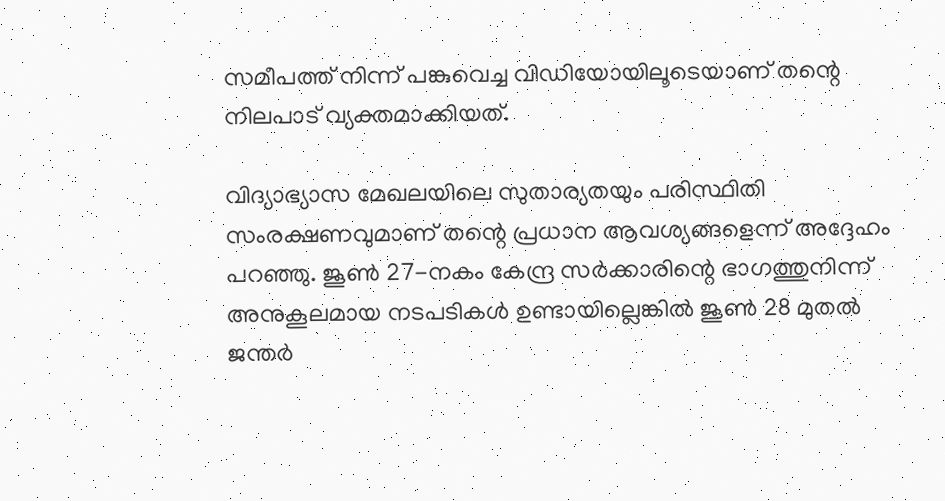സമീപത്ത് നിന്ന് പങ്കുവെച്ച വിഡിയോയിലൂടെയാണ് തന്റെ നിലപാട് വ്യക്തമാക്കിയത്.

വിദ്യാഭ്യാസ മേഖലയിലെ സുതാര്യതയും പരിസ്ഥിതി സംരക്ഷണവുമാണ് തന്റെ പ്രധാന ആവശ്യങ്ങളെന്ന് അദ്ദേഹം പറഞ്ഞു. ജൂൺ 27-നകം കേന്ദ്ര സർക്കാരിന്റെ ഭാഗത്തുനിന്ന് അനുകൂലമായ നടപടികൾ ഉണ്ടായില്ലെങ്കിൽ ജൂൺ 28 മുതൽ ജന്തർ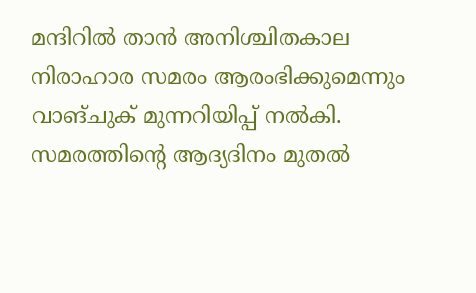മന്ദിറിൽ താൻ അനിശ്ചിതകാല നിരാഹാര സമരം ആരംഭിക്കുമെന്നും വാങ്ചുക് മുന്നറിയിപ്പ് നൽകി. സമരത്തിന്റെ ആദ്യദിനം മുതൽ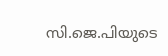സി.ജെ.പിയുടെ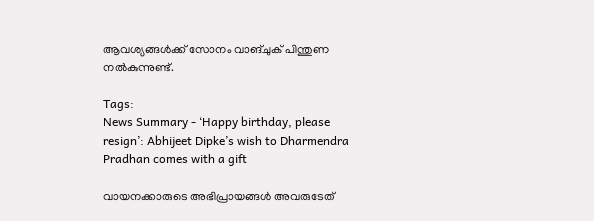ആവശ്യങ്ങൾക്ക് സോനം വാങ്ചുക് പിന്തുണ നൽകുന്നുണ്ട്.

Tags:
News Summary - ‘Happy birthday, please resign’: Abhijeet Dipke’s wish to Dharmendra Pradhan comes with a gift

വായനക്കാരുടെ അഭിപ്രായങ്ങള്‍ അവരുടേത്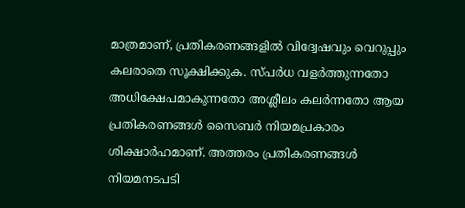മാത്രമാണ്, പ്രതികരണങ്ങളിൽ വിദ്വേഷവും വെറുപ്പും കലരാതെ സൂക്ഷിക്കുക. സ്പർധ വളർത്തുന്നതോ അധിക്ഷേപമാകുന്നതോ അശ്ലീലം കലർന്നതോ ആയ പ്രതികരണങ്ങൾ സൈബർ നിയമപ്രകാരം ശിക്ഷാർഹമാണ്. അത്തരം പ്രതികരണങ്ങൾ നിയമനടപടി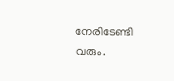നേരിടേണ്ടി വരും.